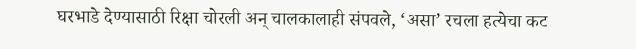घरभाडे देण्यासाठी रिक्षा चोरली अन् चालकालाही संपवले, ‘असा’ रचला हत्येचा कट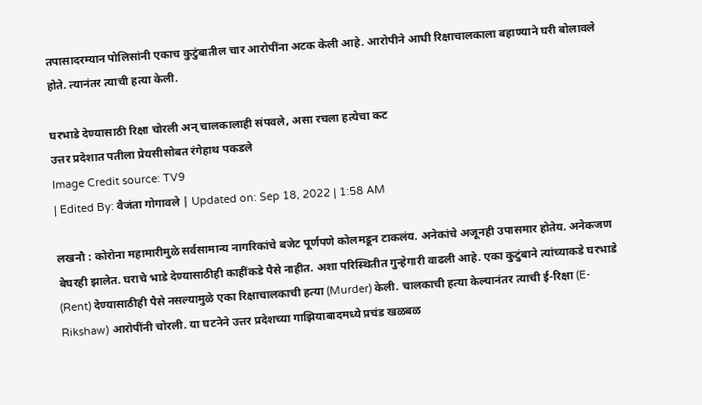तपासादरम्यान पोलिसांनी एकाच कुटुंबातील चार आरोपींना अटक केली आहे. आरोपीने आधी रिक्षाचालकाला बहाण्याने घरी बोलावले होते. त्यानंतर त्याची हत्या केली.

घरभाडे देण्यासाठी रिक्षा चोरली अन् चालकालाही संपवले, असा रचला हत्येचा कट
उत्तर प्रदेशात पतीला प्रेयसीसोबत रंगेहाथ पकडले
Image Credit source: TV9
| Edited By: वैजंता गोगावले | Updated on: Sep 18, 2022 | 1:58 AM

लखनौ : कोरोना महामारीमुळे सर्वसामान्य नागरिकांचे बजेट पूर्णपणे कोलमडून टाकलंय. अनेकांचे अजूनही उपासमार होतेय. अनेकजण बेघरही झालेत. घराचे भाडे देण्यासाठीही काहींकडे पैसे नाहीत. अशा परिस्थितीत गुन्हेगारी वाढली आहे. एका कुटुंबाने त्यांच्याकडे घरभाडे (Rent) देण्यासाठीही पैसे नसल्यामुळे एका रिक्षाचालकाची हत्या (Murder) केली. चालकाची हत्या केल्यानंतर त्याची ई-रिक्षा (E-Rikshaw) आरोपींनी चोरली. या घटनेने उत्तर प्रदेशच्या गाझियाबादमध्ये प्रचंड खळबळ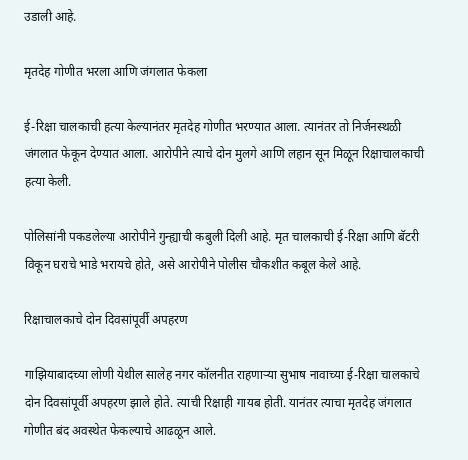उडाली आहे.

मृतदेह गोणीत भरला आणि जंगलात फेकला

ई-रिक्षा चालकाची हत्या केल्यानंतर मृतदेह गोणीत भरण्यात आला. त्यानंतर तो निर्जनस्थळी जंगलात फेकून देण्यात आला. आरोपीने त्याचे दोन मुलगे आणि लहान सून मिळून रिक्षाचालकाची हत्या केली.

पोलिसांनी पकडलेल्या आरोपीने गुन्ह्याची कबुली दिली आहे. मृत चालकाची ई-रिक्षा आणि बॅटरी विकून घराचे भाडे भरायचे होते, असे आरोपीने पोलीस चौकशीत कबूल केले आहे.

रिक्षाचालकाचे दोन दिवसांपूर्वी अपहरण

गाझियाबादच्या लोणी येथील सालेह नगर कॉलनीत राहणाऱ्या सुभाष नावाच्या ई-रिक्षा चालकाचे दोन दिवसांपूर्वी अपहरण झाले होते. त्याची रिक्षाही गायब होती. यानंतर त्याचा मृतदेह जंगलात गोणीत बंद अवस्थेत फेकल्याचे आढळून आले.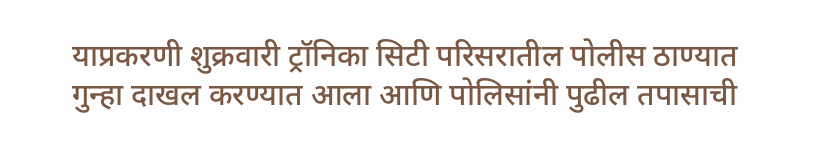याप्रकरणी शुक्रवारी ट्रॉनिका सिटी परिसरातील पोलीस ठाण्यात गुन्हा दाखल करण्यात आला आणि पोलिसांनी पुढील तपासाची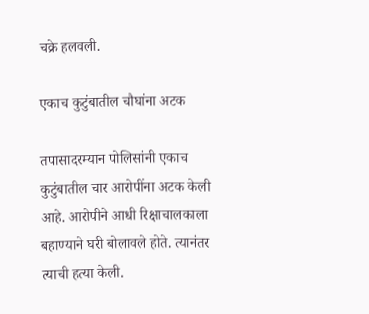चक्रे हलवली.

एकाच कुटुंबातील चौघांना अटक

तपासादरम्यान पोलिसांनी एकाच कुटुंबातील चार आरोपींना अटक केली आहे. आरोपीने आधी रिक्षाचालकाला बहाण्याने घरी बोलावले होते. त्यानंतर त्याची हत्या केली.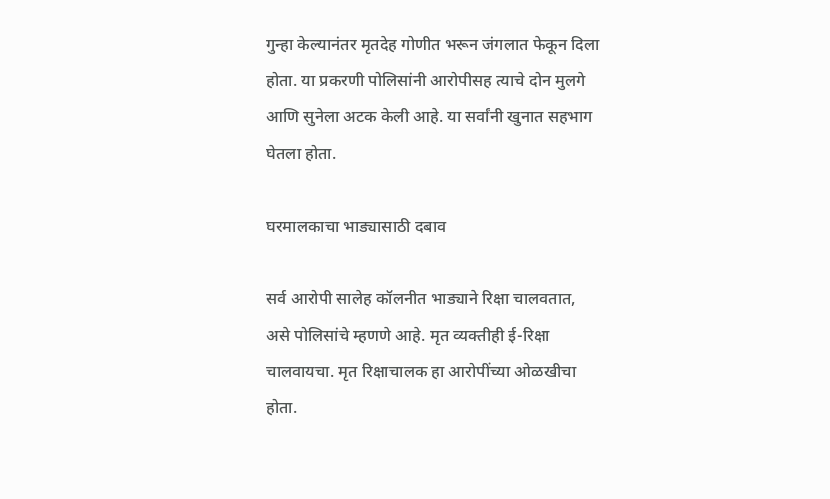गुन्हा केल्यानंतर मृतदेह गोणीत भरून जंगलात फेकून दिला होता. या प्रकरणी पोलिसांनी आरोपीसह त्याचे दोन मुलगे आणि सुनेला अटक केली आहे. या सर्वांनी खुनात सहभाग घेतला होता.

घरमालकाचा भाड्यासाठी दबाव

सर्व आरोपी सालेह कॉलनीत भाड्याने रिक्षा चालवतात, असे पोलिसांचे म्हणणे आहे. मृत व्यक्तीही ई-रिक्षा चालवायचा. मृत रिक्षाचालक हा आरोपींच्या ओळखीचा होता.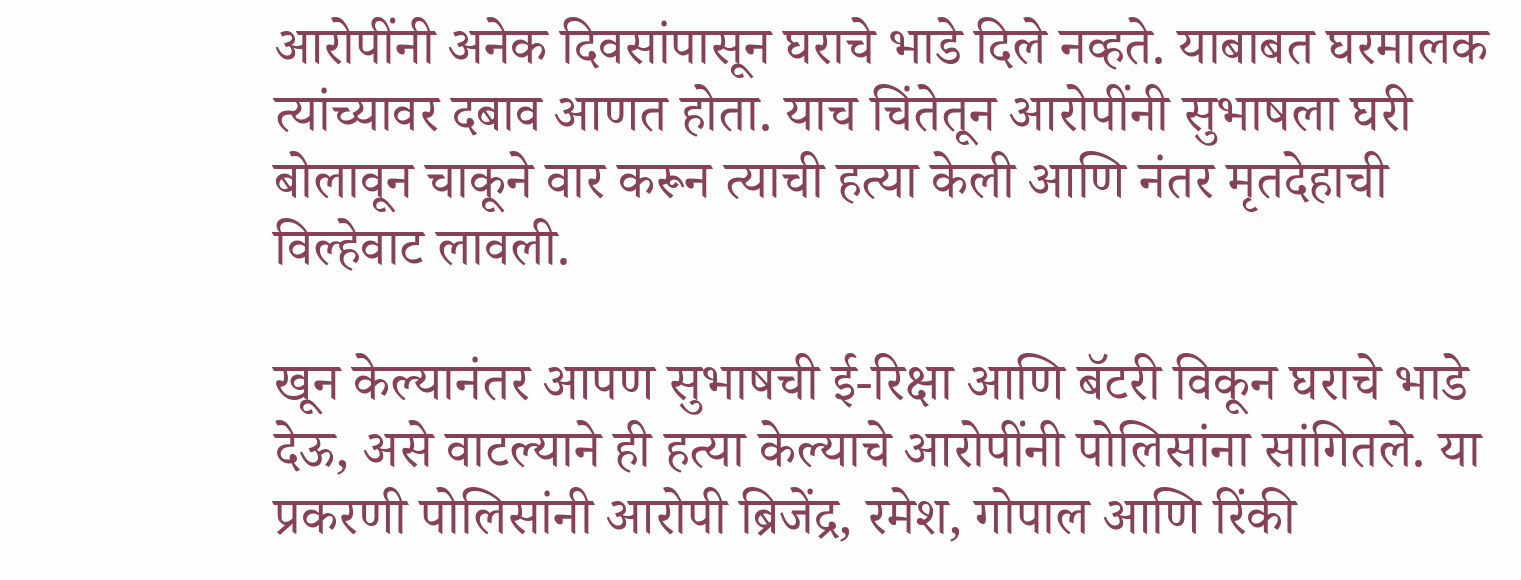आरोपींनी अनेक दिवसांपासून घराचे भाडे दिले नव्हते. याबाबत घरमालक त्यांच्यावर दबाव आणत होता. याच चिंतेतून आरोपींनी सुभाषला घरी बोलावून चाकूने वार करून त्याची हत्या केली आणि नंतर मृतदेहाची विल्हेवाट लावली.

खून केल्यानंतर आपण सुभाषची ई-रिक्षा आणि बॅटरी विकून घराचे भाडे देऊ, असे वाटल्याने ही हत्या केल्याचे आरोपींनी पोलिसांना सांगितले. या प्रकरणी पोलिसांनी आरोपी ब्रिजेंद्र, रमेश, गोपाल आणि रिंकी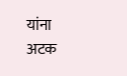यांना अटक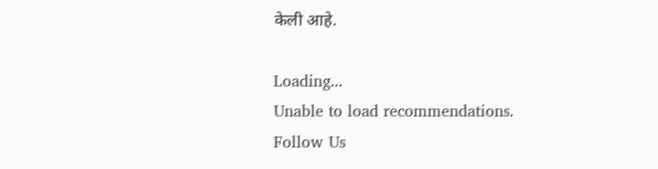केली आहे.

Loading...
Unable to load recommendations.
Follow Us